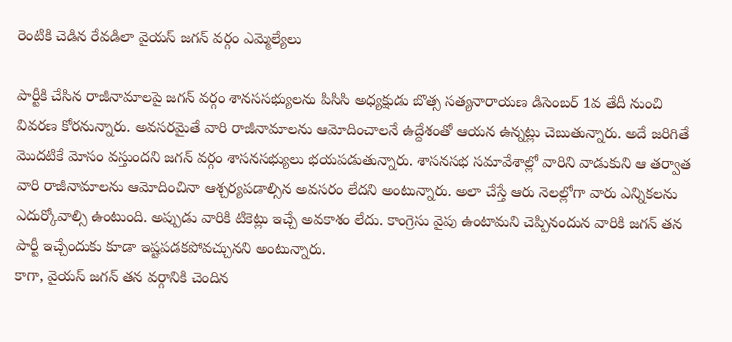రెంటికి చెడిన రేవడిలా వైయస్ జగన్ వర్గం ఎమ్మెల్యేలు

పార్టీకి చేసిన రాజీనామాలపై జగన్ వర్గం శానససభ్యులను పిసిసి అధ్యక్షుడు బొత్స సత్యనారాయణ డిసెంబర్ 1వ తేదీ నుంచి వివరణ కోరనున్నారు. అవసరమైతే వారి రాజీనామాలను ఆమోదించాలనే ఉద్దేశంతో ఆయన ఉన్నట్లు చెబుతున్నారు. అదే జరిగితే మొదటికే మోసం వస్తుందని జగన్ వర్గం శాసనసభ్యులు భయపడుతున్నారు. శాసనసభ సమావేశాల్లో వారిని వాడుకుని ఆ తర్వాత వారి రాజీనామాలను ఆమోదించినా ఆశ్చర్యపడాల్సిన అవసరం లేదని అంటున్నారు. అలా చేస్తే ఆరు నెలల్లోగా వారు ఎన్నికలను ఎదుర్కోవాల్సి ఉంటుంది. అప్పుడు వారికి టికెట్లు ఇచ్చే అవకాశం లేదు. కాంగ్రెసు వైపు ఉంటామని చెప్పినందున వారికి జగన్ తన పార్టీ ఇచ్చేందుకు కూడా ఇష్టపడకపోవచ్చునని అంటున్నారు.
కాగా, వైయస్ జగన్ తన వర్గానికి చెందిన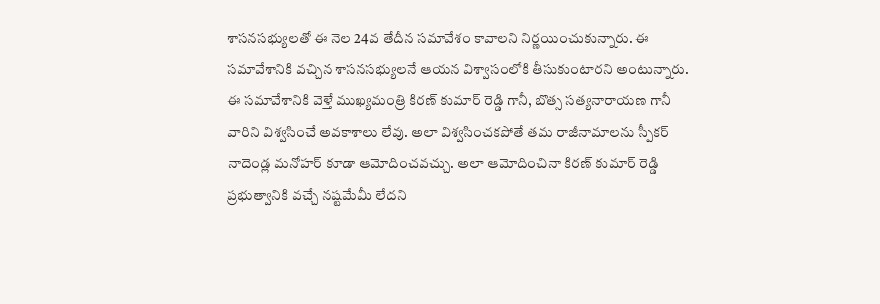శాసనసభ్యులతో ఈ నెల 24వ తేదీన సమావేశం కావాలని నిర్ణయించుకున్నారు. ఈ సమావేశానికి వచ్చిన శాసనసభ్యులనే ఆయన విశ్వాసంలోకి తీసుకుంటారని అంటున్నారు. ఈ సమావేశానికి వెళ్తే ముఖ్యమంత్రి కిరణ్ కుమార్ రెడ్డి గానీ, బొత్స సత్యనారాయణ గానీ వారిని విశ్వసించే అవకాశాలు లేవు. అలా విశ్వసించకపోతే తమ రాజీనామాలను స్పీకర్ నాదెండ్ల మనోహర్ కూడా ఆమోదించవచ్చు. అలా ఆమోదించినా కిరణ్ కుమార్ రెడ్డి ప్రభుత్వానికి వచ్చే నష్టమేమీ లేదని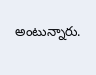అంటున్నారు.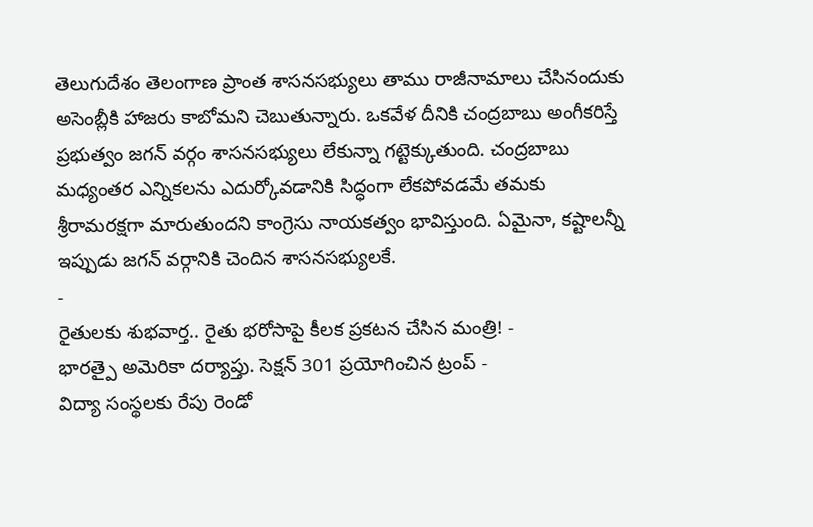తెలుగుదేశం తెలంగాణ ప్రాంత శాసనసభ్యులు తాము రాజీనామాలు చేసినందుకు అసెంబ్లీకి హాజరు కాబోమని చెబుతున్నారు. ఒకవేళ దీనికి చంద్రబాబు అంగీకరిస్తే ప్రభుత్వం జగన్ వర్గం శాసనసభ్యులు లేకున్నా గట్టెక్కుతుంది. చంద్రబాబు మధ్యంతర ఎన్నికలను ఎదుర్కోవడానికి సిద్ధంగా లేకపోవడమే తమకు శ్రీరామరక్షగా మారుతుందని కాంగ్రెసు నాయకత్వం భావిస్తుంది. ఏమైనా, కష్టాలన్నీ ఇప్పుడు జగన్ వర్గానికి చెందిన శాసనసభ్యులకే.
-
రైతులకు శుభవార్త.. రైతు భరోసాపై కీలక ప్రకటన చేసిన మంత్రి! -
భారత్పై అమెరికా దర్యాప్తు. సెక్షన్ 301 ప్రయోగించిన ట్రంప్ -
విద్యా సంస్థలకు రేపు రెండో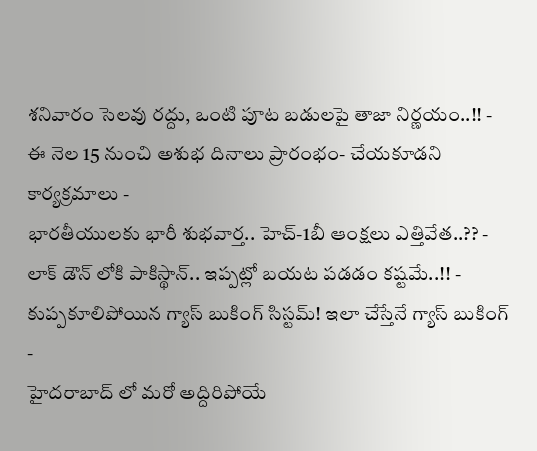శనివారం సెలవు రద్దు, ఒంటి పూట బడులపై తాజా నిర్ణయం..!! -
ఈ నెల 15 నుంచి అశుభ దినాలు ప్రారంభం- చేయకూడని కార్యక్రమాలు -
భారతీయులకు భారీ శుభవార్త.. హెచ్-1బీ ఆంక్షలు ఎత్తివేత..?? -
లాక్ డౌన్ లోకి పాకిస్థాన్.. ఇప్పట్లో బయట పడడం కష్టమే..!! -
కుప్పకూలిపోయిన గ్యాస్ బుకింగ్ సిస్టమ్! ఇలా చేస్తేనే గ్యాస్ బుకింగ్ -
హైదరాబాద్ లో మరో అద్దిరిపోయే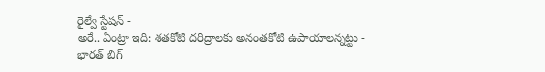రైల్వే స్టేషన్ -
అరే.. ఏంట్రా ఇది: శతకోటి దరిద్రాలకు అనంతకోటి ఉపాయాలన్నట్టు -
భారత్ బిగ్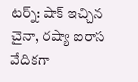టర్న్: షాక్ ఇచ్చిన చైనా, రష్యా ఐరాస వేదికగా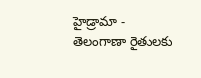హైడ్రామా -
తెలంగాణా రైతులకు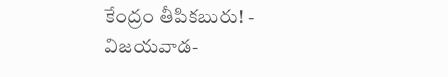కేంద్రం తీపికబురు! -
విజయవాడ-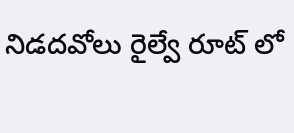నిడదవోలు రైల్వే రూట్ లో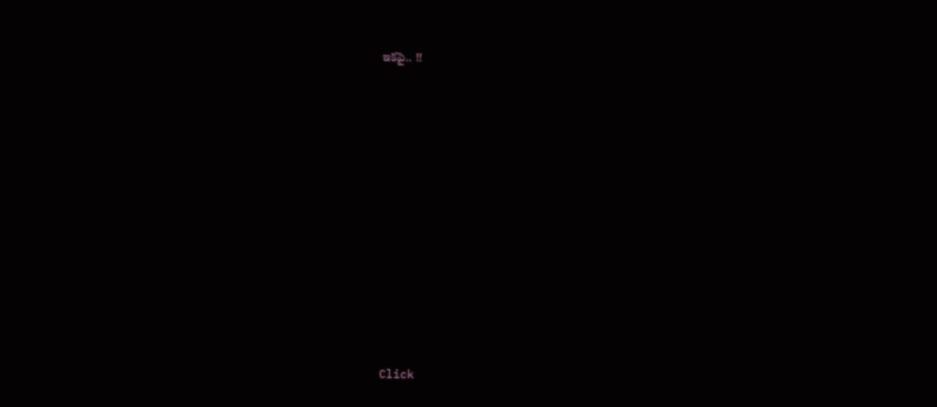ఇకపై.. !!












Click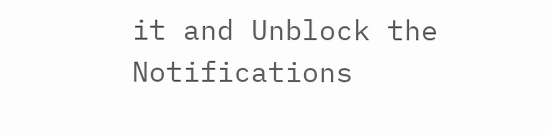it and Unblock the Notifications